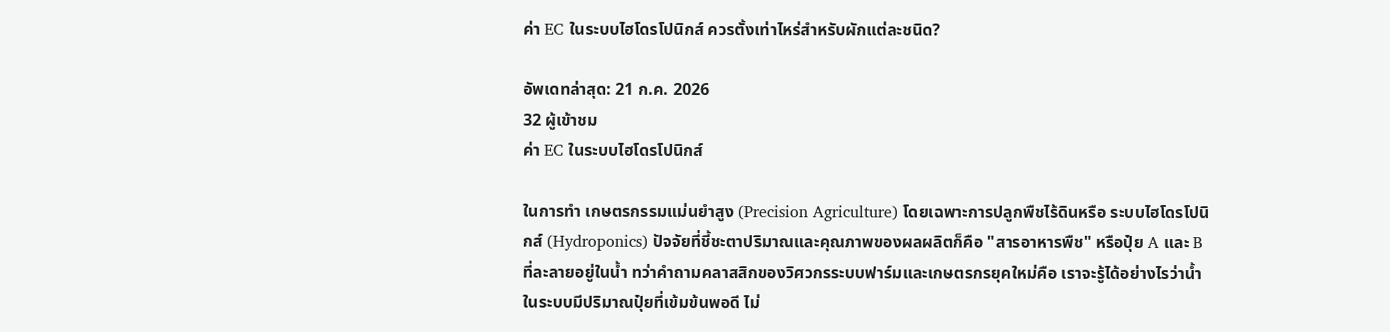ค่า EC ในระบบไฮโดรโปนิกส์ ควรตั้งเท่าไหร่สำหรับผักแต่ละชนิด?

อัพเดทล่าสุด: 21 ก.ค. 2026
32 ผู้เข้าชม
ค่า EC ในระบบไฮโดรโปนิกส์

ในการทำ เกษตรกรรมแม่นยำสูง (Precision Agriculture) โดยเฉพาะการปลูกพืชไร้ดินหรือ ระบบไฮโดรโปนิกส์ (Hydroponics) ปัจจัยที่ชี้ชะตาปริมาณและคุณภาพของผลผลิตก็คือ "สารอาหารพืช" หรือปุ๋ย A และ B ที่ละลายอยู่ในน้ำ ทว่าคำถามคลาสสิกของวิศวกรระบบฟาร์มและเกษตรกรยุคใหม่คือ เราจะรู้ได้อย่างไรว่าน้ำในระบบมีปริมาณปุ๋ยที่เข้มข้นพอดี ไม่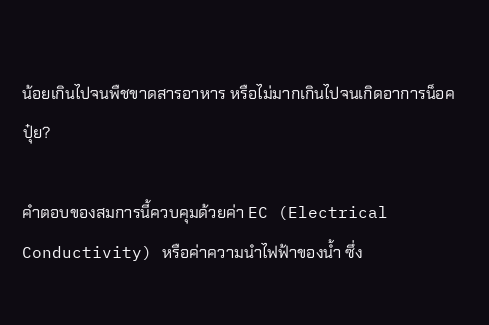น้อยเกินไปจนพืชขาดสารอาหาร หรือไม่มากเกินไปจนเกิดอาการน็อคปุ๋ย?

คำตอบของสมการนี้ควบคุมด้วยค่า EC (Electrical Conductivity) หรือค่าความนำไฟฟ้าของน้ำ ซึ่ง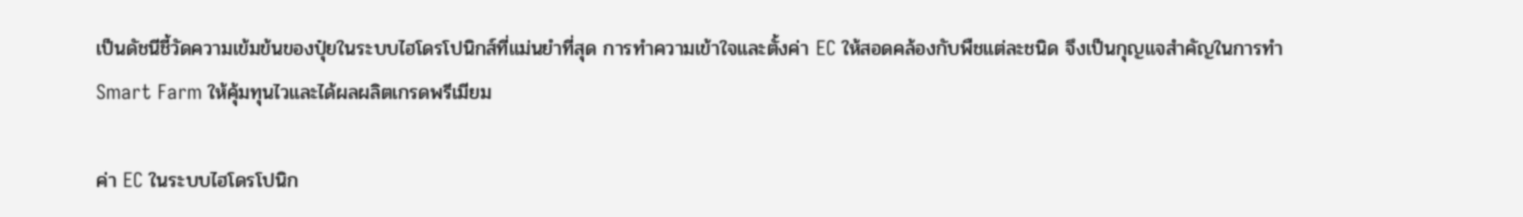เป็นดัชนีชี้วัดความเข้มข้นของปุ๋ยในระบบไฮโดรโปนิกส์ที่แม่นยำที่สุด การทำความเข้าใจและตั้งค่า EC ให้สอดคล้องกับพืชแต่ละชนิด จึงเป็นกุญแจสำคัญในการทำ Smart Farm ให้คุ้มทุนไวและได้ผลผลิตเกรดพรีเมียม

ค่า EC ในระบบไฮโดรโปนิก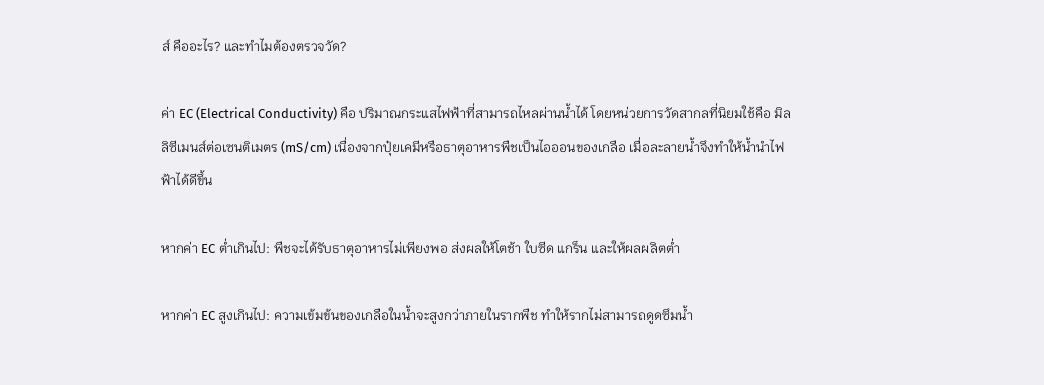ส์ คืออะไร? และทำไมต้องตรวจวัด?

ค่า EC (Electrical Conductivity) คือ ปริมาณกระแสไฟฟ้าที่สามารถไหลผ่านน้ำได้ โดยหน่วยการวัดสากลที่นิยมใช้คือ มิลลิซีเมนส์ต่อเซนติเมตร (mS/cm) เนื่องจากปุ๋ยเคมีหรือธาตุอาหารพืชเป็นไอออนของเกลือ เมื่อละลายน้ำจึงทำให้น้ำนำไฟฟ้าได้ดีขึ้น

หากค่า EC ต่ำเกินไป: พืชจะได้รับธาตุอาหารไม่เพียงพอ ส่งผลให้โตช้า ใบซีด แกร็น และให้ผลผลิตต่ำ

หากค่า EC สูงเกินไป: ความเข้มข้นของเกลือในน้ำจะสูงกว่าภายในรากพืช ทำให้รากไม่สามารถดูดซึมน้ำ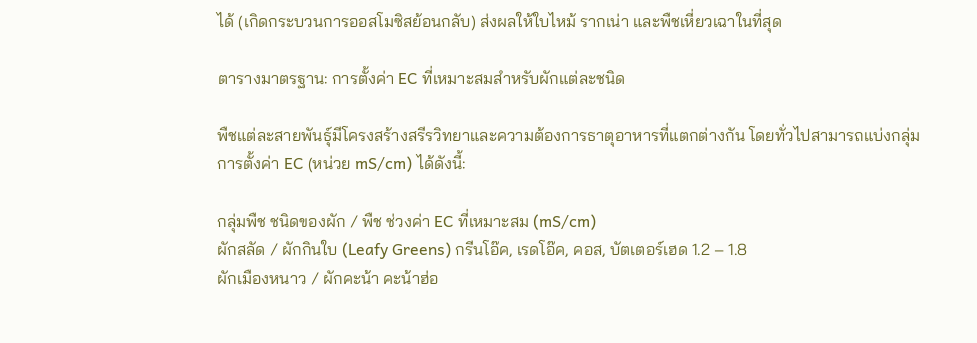ได้ (เกิดกระบวนการออสโมซิสย้อนกลับ) ส่งผลให้ใบไหม้ รากเน่า และพืชเหี่ยวเฉาในที่สุด

ตารางมาตรฐาน: การตั้งค่า EC ที่เหมาะสมสำหรับผักแต่ละชนิด

พืชแต่ละสายพันธุ์มีโครงสร้างสรีรวิทยาและความต้องการธาตุอาหารที่แตกต่างกัน โดยทั่วไปสามารถแบ่งกลุ่มการตั้งค่า EC (หน่วย mS/cm) ได้ดังนี้:

กลุ่มพืช ชนิดของผัก / พืช ช่วงค่า EC ที่เหมาะสม (mS/cm)
ผักสลัด / ผักกินใบ (Leafy Greens) กรีนโอ๊ค, เรดโอ๊ค, คอส, บัตเตอร์เฮด 1.2 – 1.8
ผักเมืองหนาว / ผักคะน้า คะน้าฮ่อ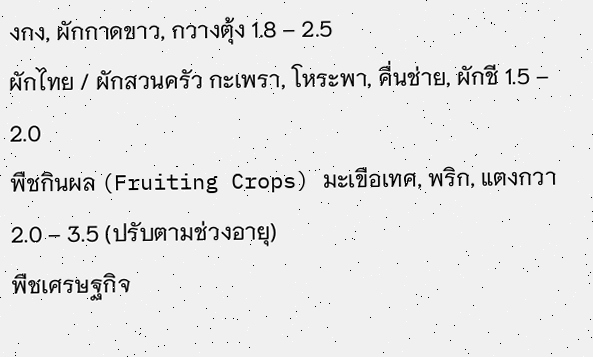งกง, ผักกาดขาว, กวางตุ้ง 1.8 – 2.5
ผักไทย / ผักสวนครัว กะเพรา, โหระพา, คื่นช่าย, ผักชี 1.5 – 2.0
พืชกินผล (Fruiting Crops) มะเขือเทศ, พริก, แตงกวา 2.0 – 3.5 (ปรับตามช่วงอายุ)
พืชเศรษฐกิจ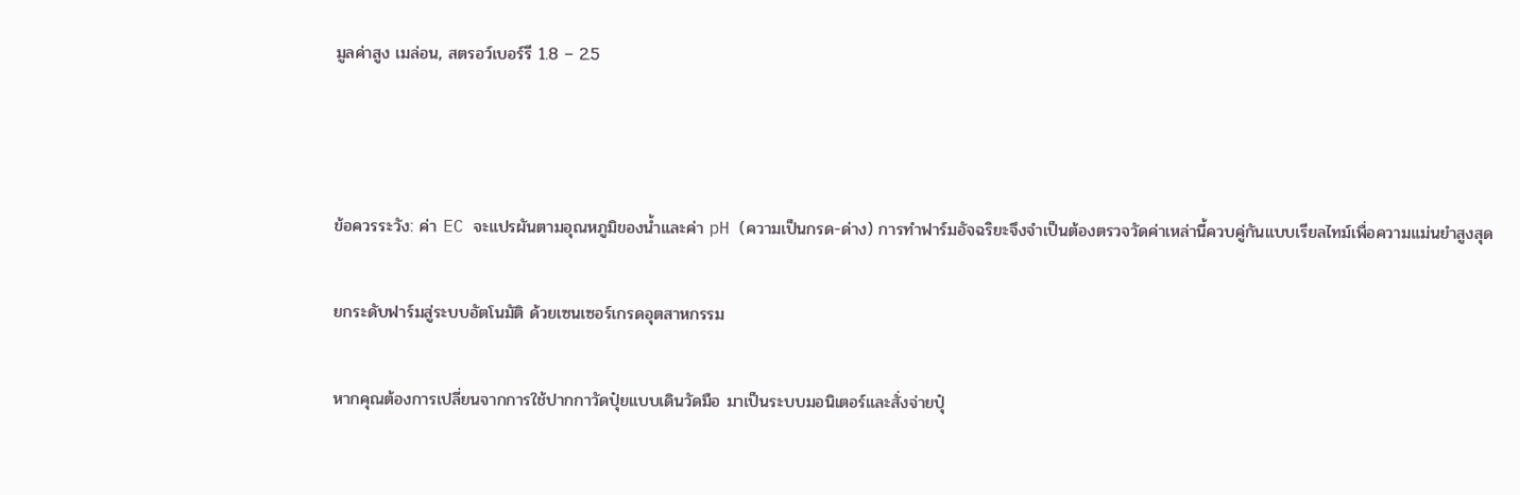มูลค่าสูง เมล่อน, สตรอว์เบอร์รี 1.8 – 2.5



ข้อควรระวัง: ค่า EC จะแปรผันตามอุณหภูมิของน้ำและค่า pH (ความเป็นกรด-ด่าง) การทำฟาร์มอัจฉริยะจึงจำเป็นต้องตรวจวัดค่าเหล่านี้ควบคู่กันแบบเรียลไทม์เพื่อความแม่นยำสูงสุด

ยกระดับฟาร์มสู่ระบบอัตโนมัติ ด้วยเซนเซอร์เกรดอุตสาหกรรม

หากคุณต้องการเปลี่ยนจากการใช้ปากกาวัดปุ๋ยแบบเดินวัดมือ มาเป็นระบบมอนิเตอร์และสั่งจ่ายปุ๋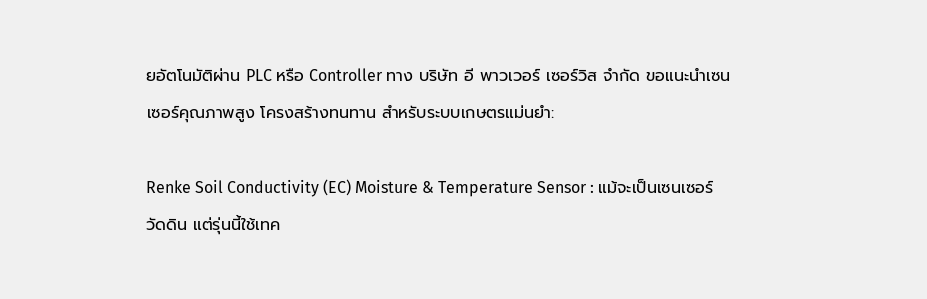ยอัตโนมัติผ่าน PLC หรือ Controller ทาง บริษัท อี พาวเวอร์ เซอร์วิส จำกัด ขอแนะนำเซนเซอร์คุณภาพสูง โครงสร้างทนทาน สำหรับระบบเกษตรแม่นยำ:

Renke Soil Conductivity (EC) Moisture & Temperature Sensor : แม้จะเป็นเซนเซอร์วัดดิน แต่รุ่นนี้ใช้เทค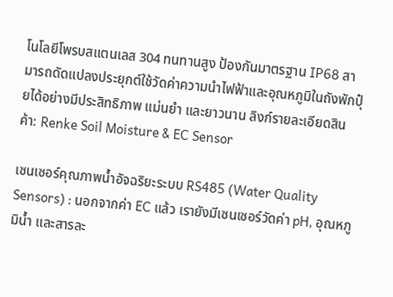โนโลยีโพรบสแตนเลส 304 ทนทานสูง ป้องกันมาตรฐาน IP68 สามารถดัดแปลงประยุกต์ใช้วัดค่าความนำไฟฟ้าและอุณหภูมิในถังพักปุ๋ยได้อย่างมีประสิทธิภาพ แม่นยำ และยาวนาน ลิงก์รายละเอียดสินค้า: Renke Soil Moisture & EC Sensor

เซนเซอร์คุณภาพน้ำอัจฉริยะระบบ RS485 (Water Quality Sensors) : นอกจากค่า EC แล้ว เรายังมีเซนเซอร์วัดค่า pH, อุณหภูมิน้ำ และสารละ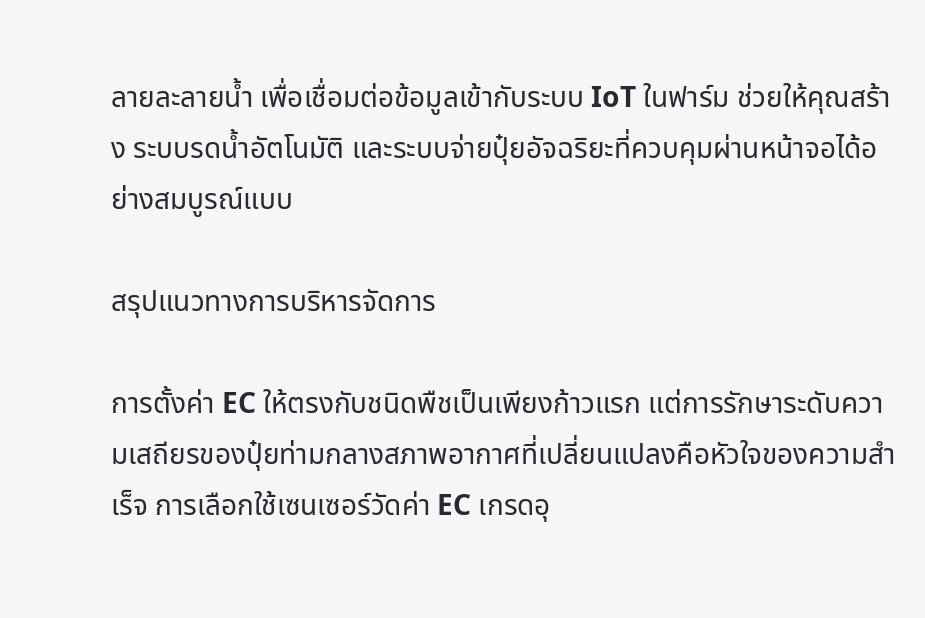ลายละลายน้ำ เพื่อเชื่อมต่อข้อมูลเข้ากับระบบ IoT ในฟาร์ม ช่วยให้คุณสร้าง ระบบรดน้ำอัตโนมัติ และระบบจ่ายปุ๋ยอัจฉริยะที่ควบคุมผ่านหน้าจอได้อย่างสมบูรณ์แบบ

สรุปแนวทางการบริหารจัดการ

การตั้งค่า EC ให้ตรงกับชนิดพืชเป็นเพียงก้าวแรก แต่การรักษาระดับความเสถียรของปุ๋ยท่ามกลางสภาพอากาศที่เปลี่ยนแปลงคือหัวใจของความสำเร็จ การเลือกใช้เซนเซอร์วัดค่า EC เกรดอุ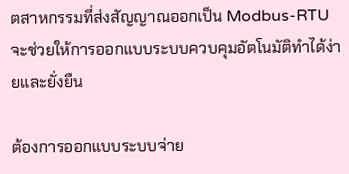ตสาหกรรมที่ส่งสัญญาณออกเป็น Modbus-RTU จะช่วยให้การออกแบบระบบควบคุมอัตโนมัติทำได้ง่ายและยั่งยืน

ต้องการออกแบบระบบจ่าย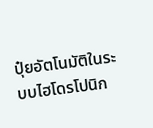ปุ๋ยอัตโนมัติในระบบไฮโดรโปนิก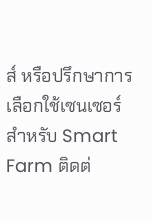ส์ หรือปรึกษาการเลือกใช้เซนเซอร์สำหรับ Smart Farm ติดต่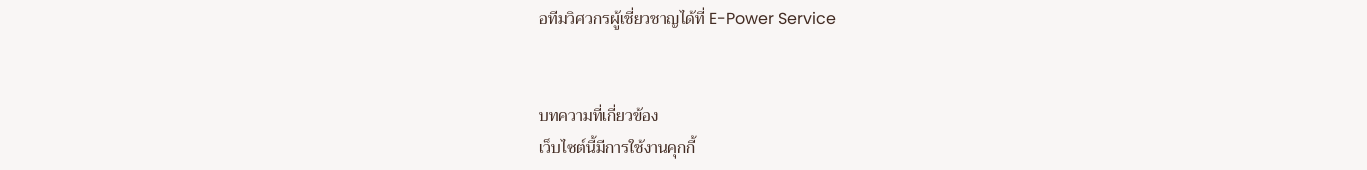อทีมวิศวกรผู้เชี่ยวชาญได้ที่ E-Power Service


บทความที่เกี่ยวข้อง
เว็บไซต์นี้มีการใช้งานคุกกี้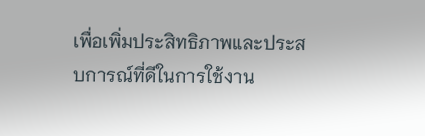เพื่อเพิ่มประสิทธิภาพและประสบการณ์ที่ดีในการใช้งาน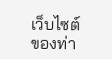เว็บไซต์ของท่า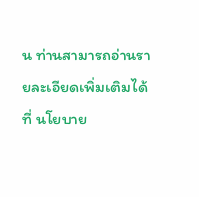น ท่านสามารถอ่านรายละเอียดเพิ่มเติมได้ที่ นโยบาย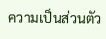ความเป็นส่วนตัว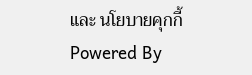และ นโยบายคุกกี้
Powered By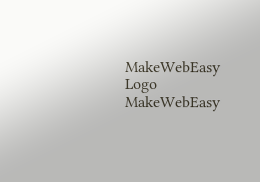MakeWebEasy Logo MakeWebEasy